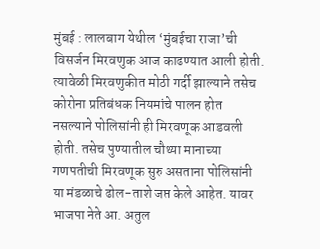मुंबई : लालबाग येथील ‘मुंबईचा राजा’ची विसर्जन मिरवणुक आज काढण्यात आली होती. त्यावेळी मिरवणुकीत मोठी गर्दी झाल्याने तसेच कोरोना प्रतिबंधक नियमांचे पालन होत नसल्याने पोलिसांनी ही मिरवणूक आडवली होती. तसेच पुण्यातील चौथ्या मानाच्या गणपतीची मिरवणूक सुरु असताना पोलिसांनी या मंडळाचे ढोल-ताशे जप्त केले आहेत. यावर भाजपा नेते आ. अतुल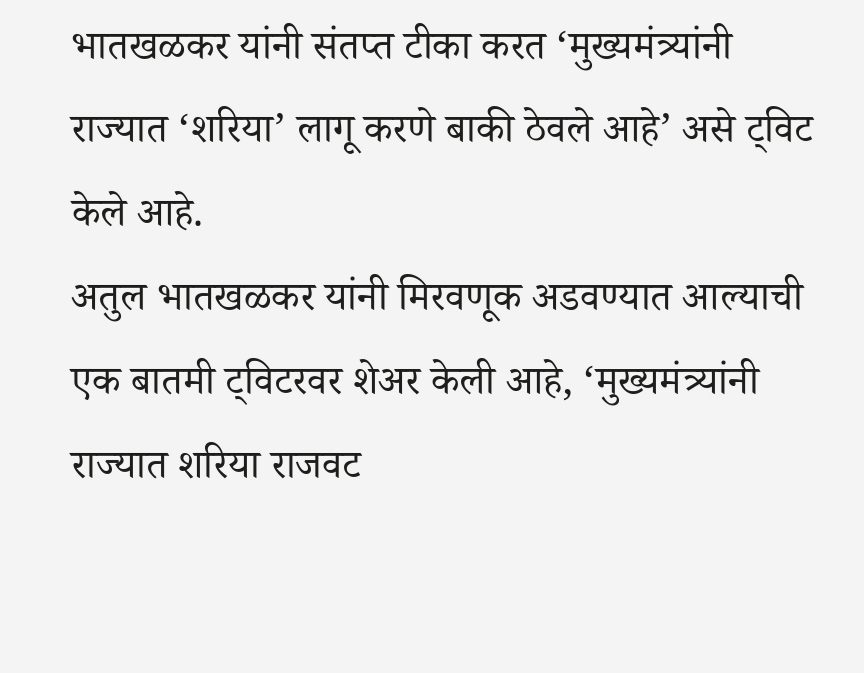भातखळकर यांनी संतप्त टीका करत ‘मुख्यमंत्र्यांनी राज्यात ‘शरिया’ लागू करणे बाकी ठेवले आहे’ असे ट्विट केले आहे.
अतुल भातखळकर यांनी मिरवणूक अडवण्यात आल्याची एक बातमी ट्विटरवर शेअर केली आहे, ‘मुख्यमंत्र्यांनी राज्यात शरिया राजवट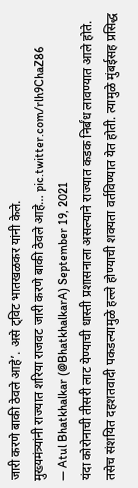जारी करणे बाकी ठेवले आहे’. असे ट्विट भातखळकर यांनी केले.
मुख्यमंत्र्यांनी राज्यात शरिया राजवट जारी करणे बाकी ठेवले आहे… pic.twitter.com/rlh9ChaZ86
— Atul Bhatkhalkar (@BhatkhalkarA) September 19, 2021
यंदा कोरोनाची तीसरी लाट येण्याची धास्ती प्रशासनाला असल्याने राज्यात कडक निर्बंध लावण्यात आले होते. तसेच संशयित दहशतवादी पकडल्यामुळे हल्ले होण्याची शक्यता वर्तविण्यात येत होती. त्यामुळे मुंबईसह प्रसिद्ध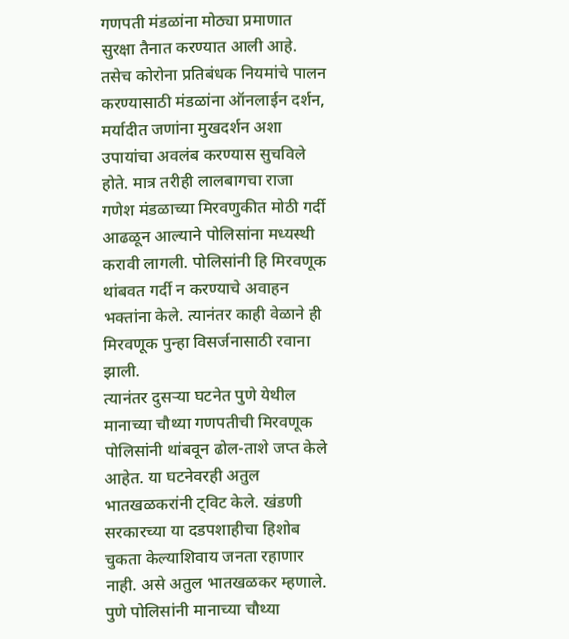गणपती मंडळांना मोठ्या प्रमाणात सुरक्षा तैनात करण्यात आली आहे. तसेच कोरोना प्रतिबंधक नियमांचे पालन करण्यासाठी मंडळांना ऑनलाईन दर्शन, मर्यादीत जणांना मुखदर्शन अशा उपायांचा अवलंब करण्यास सुचविले होते. मात्र तरीही लालबागचा राजा गणेश मंडळाच्या मिरवणुकीत मोठी गर्दी आढळून आल्याने पोलिसांना मध्यस्थी करावी लागली. पोलिसांनी हि मिरवणूक थांबवत गर्दी न करण्याचे अवाहन भक्तांना केले. त्यानंतर काही वेळाने ही मिरवणूक पुन्हा विसर्जनासाठी रवाना झाली.
त्यानंतर दुसऱ्या घटनेत पुणे येथील मानाच्या चौथ्या गणपतीची मिरवणूक पोलिसांनी थांबवून ढोल-ताशे जप्त केले आहेत. या घटनेवरही अतुल भातखळकरांनी ट्विट केले. खंडणी सरकारच्या या दडपशाहीचा हिशोब चुकता केल्याशिवाय जनता रहाणार नाही. असे अतुल भातखळकर म्हणाले.
पुणे पोलिसांनी मानाच्या चौथ्या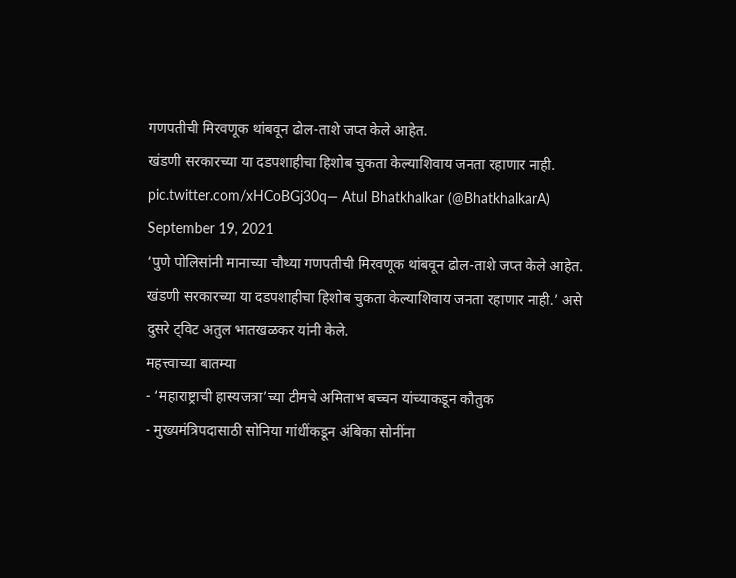गणपतीची मिरवणूक थांबवून ढोल-ताशे जप्त केले आहेत.
खंडणी सरकारच्या या दडपशाहीचा हिशोब चुकता केल्याशिवाय जनता रहाणार नाही. pic.twitter.com/xHCoBGj30q— Atul Bhatkhalkar (@BhatkhalkarA) September 19, 2021
‘पुणे पोलिसांनी मानाच्या चौथ्या गणपतीची मिरवणूक थांबवून ढोल-ताशे जप्त केले आहेत. खंडणी सरकारच्या या दडपशाहीचा हिशोब चुकता केल्याशिवाय जनता रहाणार नाही.’ असे दुसरे ट्विट अतुल भातखळकर यांनी केले.
महत्त्वाच्या बातम्या
- ‘महाराष्ट्राची हास्यजत्रा’च्या टीमचे अमिताभ बच्चन यांच्याकडून कौतुक
- मुख्यमंत्रिपदासाठी सोनिया गांधींकडून अंबिका सोनींना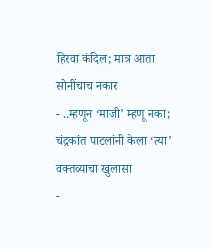हिरवा कंदिल; मात्र आता सोनींचाच नकार
- ..म्हणून ‘माजी’ म्हणू नका; चंद्रकांत पाटलांनी केला ‘त्या’ वक्तव्याचा खुलासा
-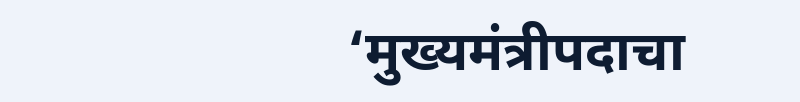‘मुख्यमंत्रीपदाचा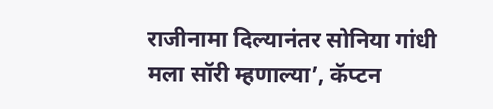राजीनामा दिल्यानंतर सोनिया गांधी मला सॉरी म्हणाल्या’, कॅप्टन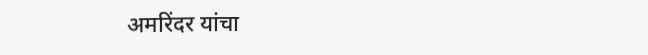अमरिंदर यांचा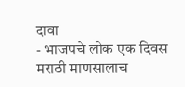दावा
- भाजपचे लोक एक दिवस मराठी माणसालाच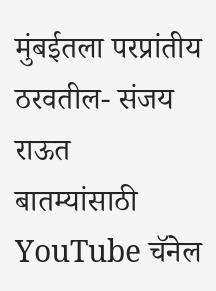मुंबईतला परप्रांतीय ठरवतील- संजय राऊत
बातम्यांसाठी YouTube चॅनेल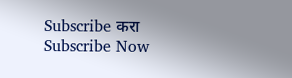Subscribe करा
Subscribe Now